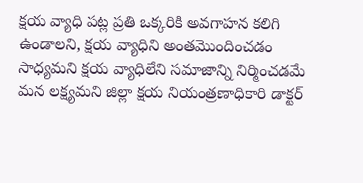క్షయ వ్యాధి పట్ల ప్రతి ఒక్కరికి అవగాహన కలిగి ఉండాలని, క్షయ వ్యాధిని అంతమొందించడం సాధ్యమని క్షయ వ్యాధిలేని సమాజాన్ని నిర్మించడమే మన లక్ష్యమని జిల్లా క్షయ నియంత్రణాధికారి డాక్టర్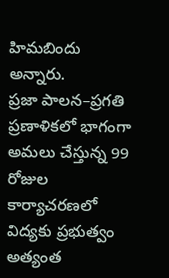హిమబిందు అన్నారు.
ప్రజా పాలన–ప్రగతి ప్రణాళికలో భాగంగా అమలు చేస్తున్న 99 రోజుల కార్యాచరణలో విద్యకు ప్రభుత్వం అత్యంత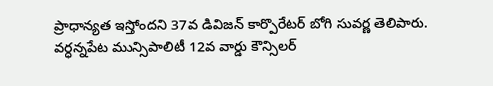ప్రాధాన్యత ఇస్తోందని 37వ డివిజన్ కార్పొరేటర్ బోగి సువర్ణ తెలిపారు.
వర్ధన్నపేట మున్సిపాలిటీ 12వ వార్డు కౌన్సిలర్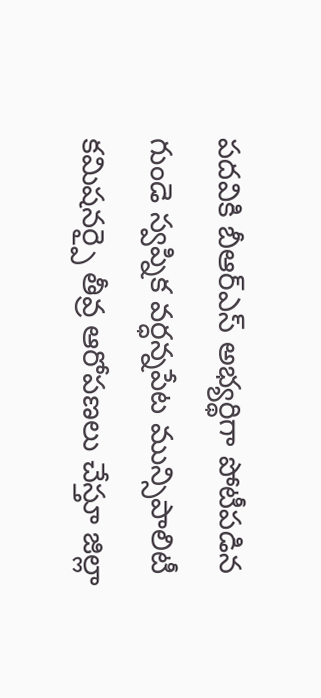పదవికి బీఆర్ఎస్ అభ్యర్థిగా పోటీపడిన గుండె స్వప్నిక వర్ధన్నపేట మున్సిపాలిటీ కమిషనర్పై తీవ్ర ఆరోపణలు చేస్తూ జిల్లా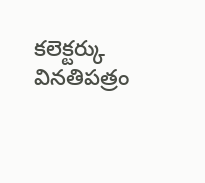కలెక్టర్కు వినతిపత్రం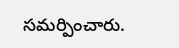సమర్పించారు.